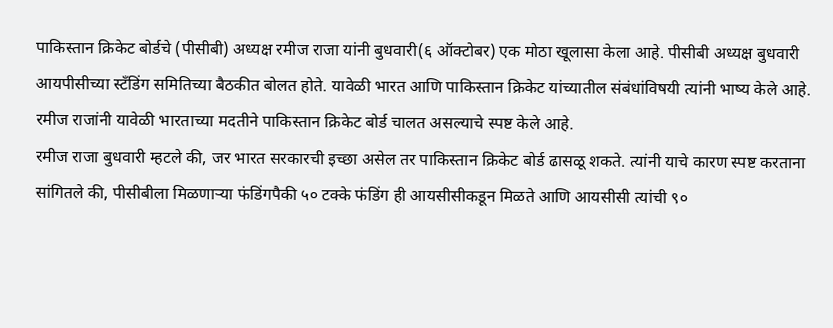पाकिस्तान क्रिकेट बोर्डचे (पीसीबी) अध्यक्ष रमीज राजा यांनी बुधवारी(६ ऑक्टोबर) एक मोठा खूलासा केला आहे. पीसीबी अध्यक्ष बुधवारी आयपीसीच्या स्टॅंडिंग समितिच्या बैठकीत बोलत होते. यावेळी भारत आणि पाकिस्तान क्रिकेट यांच्यातील संबंधांविषयी त्यांनी भाष्य केले आहे. रमीज राजांनी यावेळी भारताच्या मदतीने पाकिस्तान क्रिकेट बोर्ड चालत असल्याचे स्पष्ट केले आहे.
रमीज राजा बुधवारी म्हटले की, जर भारत सरकारची इच्छा असेल तर पाकिस्तान क्रिकेट बोर्ड ढासळू शकते. त्यांनी याचे कारण स्पष्ट करताना सांगितले की, पीसीबीला मिळणाऱ्या फंडिंगपैकी ५० टक्के फंडिंग ही आयसीसीकडून मिळते आणि आयसीसी त्यांची ९०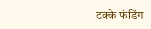टक्के फंडिंग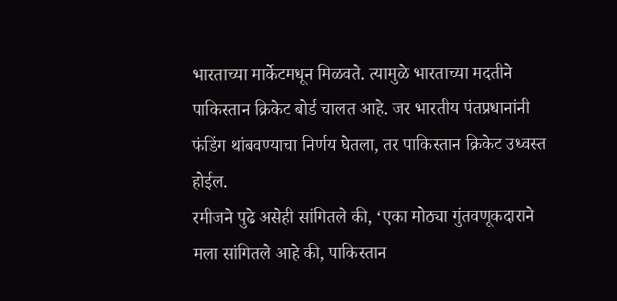भारताच्या मार्केटमधून मिळवते. त्यामुळे भारताच्या मदतीने पाकिस्तान क्रिकेट बोर्ड चालत आहे. जर भारतीय पंतप्रधानांनी फंडिंग थांबवण्याचा निर्णय घेतला, तर पाकिस्तान क्रिकेट उध्वस्त होईल.
रमीजने पुढे असेही सांगितले की, ‘एका मोठ्या गुंतवणूकदाराने मला सांगितले आहे की, पाकिस्तान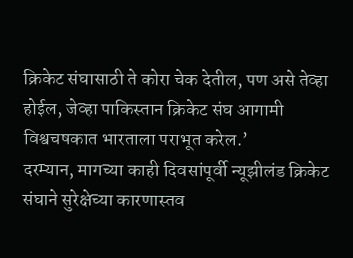क्रिकेट संघासाठी ते कोरा चेक देतील, पण असे तेव्हा होईल, जेव्हा पाकिस्तान क्रिकेट संघ आगामी विश्वचषकात भारताला पराभूत करेल.’
दरम्यान, मागच्या काही दिवसांपूर्वी न्यूझीलंड क्रिकेट संघाने सुरेक्षेच्या कारणास्तव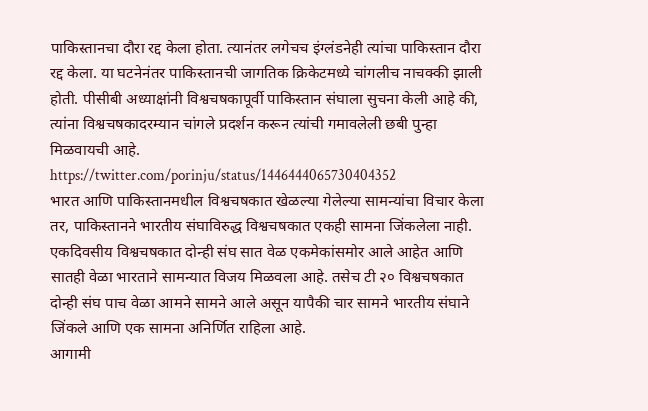पाकिस्तानचा दौरा रद्द केला होता. त्यानंतर लगेचच इंग्लंडनेही त्यांचा पाकिस्तान दौरा रद्द केला. या घटनेनंतर पाकिस्तानची जागतिक क्रिकेटमध्ये चांगलीच नाचक्की झाली होती. पीसीबी अध्याक्षांनी विश्वचषकापूर्वी पाकिस्तान संघाला सुचना केली आहे की, त्यांना विश्वचषकादरम्यान चांगले प्रदर्शन करून त्यांची गमावलेली छबी पुन्हा मिळवायची आहे.
https://twitter.com/porinju/status/1446444065730404352
भारत आणि पाकिस्तानमधील विश्वचषकात खेळल्या गेलेल्या सामन्यांचा विचार केला तर, पाकिस्तानने भारतीय संघाविरुद्ध विश्वचषकात एकही सामना जिंकलेला नाही. एकदिवसीय विश्वचषकात दोन्ही संघ सात वेळ एकमेकांसमोर आले आहेत आणि सातही वेळा भारताने सामन्यात विजय मिळवला आहे. तसेच टी २० विश्वचषकात दोन्ही संघ पाच वेळा आमने सामने आले असून यापैकी चार सामने भारतीय संघाने जिंकले आणि एक सामना अनिर्णित राहिला आहे.
आगामी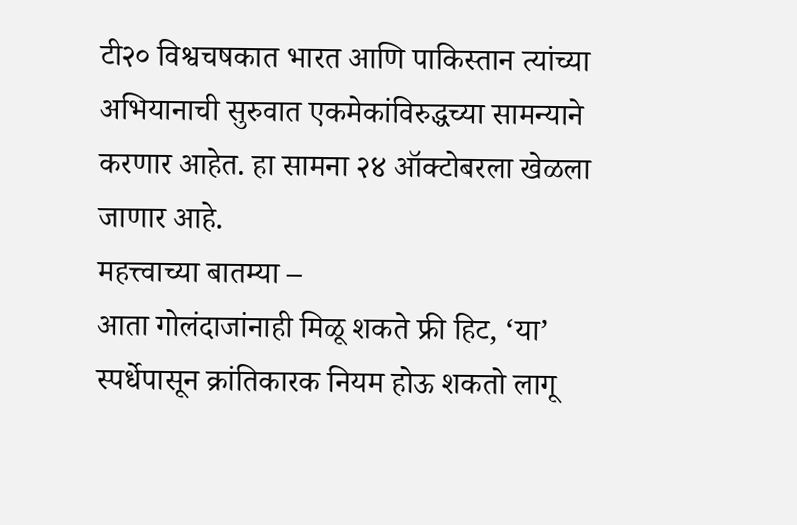टी२० विश्वचषकात भारत आणि पाकिस्तान त्यांच्या अभियानाची सुरुवात एकमेकांविरुद्धच्या सामन्याने करणार आहेत. हा सामना २४ ऑक्टोबरला खेळला जाणार आहे.
महत्त्वाच्या बातम्या –
आता गोलंदाजांनाही मिळू शकते फ्री हिट, ‘या’ स्पर्धेपासून क्रांतिकारक नियम होऊ शकतो लागू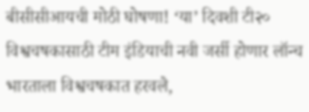बीसीसीआयची मोठी घोषणा! ‘या’ दिवशी टी२० विश्वचषकासाठी टीम इंडियाची नवी जर्सी होणार लॉन्च
भारताला विश्वचषकात हरवले,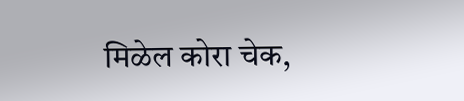मिळेल कोरा चेक,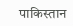पाकिस्तान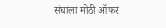संघाला मोठी ऑफर